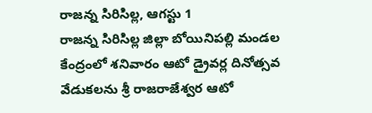రాజన్న సిరిసిల్ల, ఆగస్టు 1
రాజన్న సిరిసిల్ల జిల్లా బోయినిపల్లి మండల కేంద్రంలో శనివారం ఆటో డ్రైవర్ల దినోత్సవ వేడుకలను శ్రీ రాజరాజేశ్వర ఆటో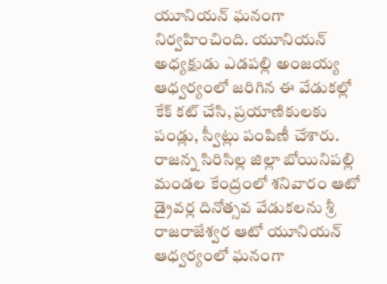యూనియన్ ఘనంగా నిర్వహించింది. యూనియన్ అధ్యక్షుడు ఎడపల్లి అంజయ్య ఆధ్వర్యంలో జరిగిన ఈ వేడుకల్లో కేక్ కట్ చేసి, ప్రయాణికులకు పండ్లు, స్వీట్లు పంపిణీ చేశారు.
రాజన్న సిరిసిల్ల జిల్లా బోయినిపల్లి మండల కేంద్రంలో శనివారం ఆటో డ్రైవర్ల దినోత్సవ వేడుకలను శ్రీ రాజరాజేశ్వర ఆటో యూనియన్ ఆధ్వర్యంలో ఘనంగా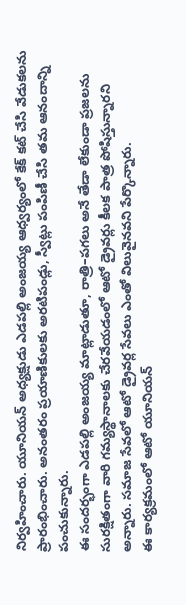నిర్వహించారు. యూనియన్ అధ్యక్షుడు ఎడపల్లి అంజయ్య ఆధ్వర్యంలో కేక్ కట్ చేసి వేడుకలను ప్రారంభించారు. అనంతరం ప్రయాణికులకు అరటిపండ్లు, స్వీట్లు పంపిణీ చేసి తమ ఆనందాన్ని పంచుకున్నారు.
ఈ సందర్భంగా ఎడపల్లి అంజయ్య మాట్లాడుతూ, రాత్రి–పగలు అనే తేడా లేకుండా ప్రజలను సురక్షితంగా వారి గమ్యస్థానాలకు చేరవేయడంలో ఆటో డ్రైవర్లు కీలక పాత్ర పోషిస్తున్నారని అన్నారు. సమాజ సేవలో ఆటో డ్రైవర్ల సేవలు ఎంతో విలువైనవని పేర్కొన్నారు.
ఈ కార్యక్రమంలో ఆటో యూనియన్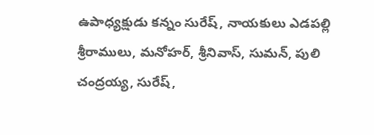ఉపాధ్యక్షుడు కన్నం సురేష్, నాయకులు ఎడపల్లి శ్రీరాములు, మనోహర్, శ్రీనివాస్, సుమన్, పులి చంద్రయ్య, సురేష్,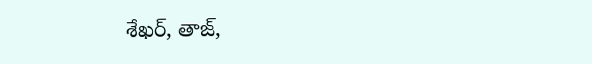శేఖర్, తాజ్,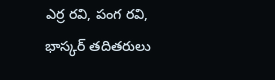ఎర్ర రవి, పంగ రవి, భాస్కర్ తదితరులు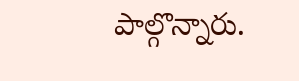పాల్గొన్నారు.